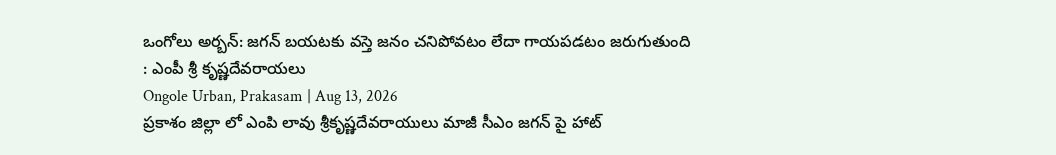ఒంగోలు అర్బన్: జగన్ బయటకు వస్తె జనం చనిపోవటం లేదా గాయపడటం జరుగుతుంది : ఎంపీ శ్రీ కృష్ణదేవరాయలు
Ongole Urban, Prakasam | Aug 13, 2026
ప్రకాశం జిల్లా లో ఎంపి లావు శ్రీకృష్ణదేవరాయులు మాజీ సీఎం జగన్ పై హాట్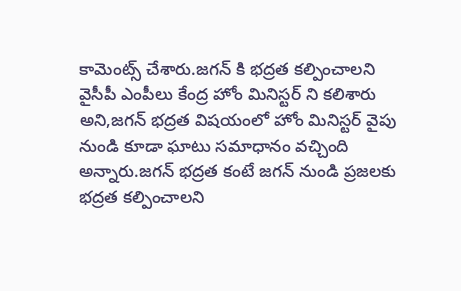కామెంట్స్ చేశారు.జగన్ కి భద్రత కల్పించాలని వైసీపీ ఎంపీలు కేంద్ర హోం మినిస్టర్ ని కలిశారు అని,జగన్ భద్రత విషయంలో హోం మినిస్టర్ వైపు నుండి కూడా ఘాటు సమాధానం వచ్చింది అన్నారు.జగన్ భద్రత కంటే జగన్ నుండి ప్రజలకు భద్రత కల్పించాలని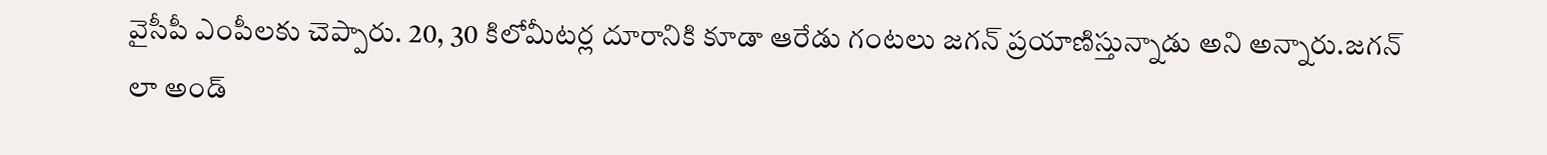వైసీపీ ఎంపీలకు చెప్పారు. 20, 30 కిలోమీటర్ల దూరానికి కూడా ఆరేడు గంటలు జగన్ ప్రయాణిస్తున్నాడు అని అన్నారు.జగన్ లా అండ్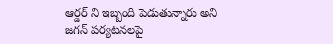ఆర్డర్ ని ఇబ్బంది పెడుతున్నారు అని జగన్ పర్యటనలపై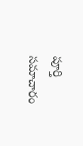పూర్తి సమాచారం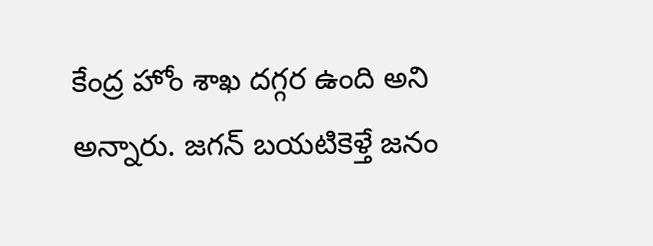కేంద్ర హోం శాఖ దగ్గర ఉంది అని అన్నారు. జగన్ బయటికెళ్తే జనం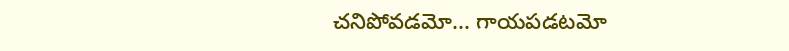చనిపోవడమో... గాయపడటమో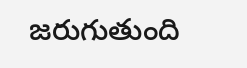జరుగుతుంది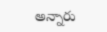అన్నారు